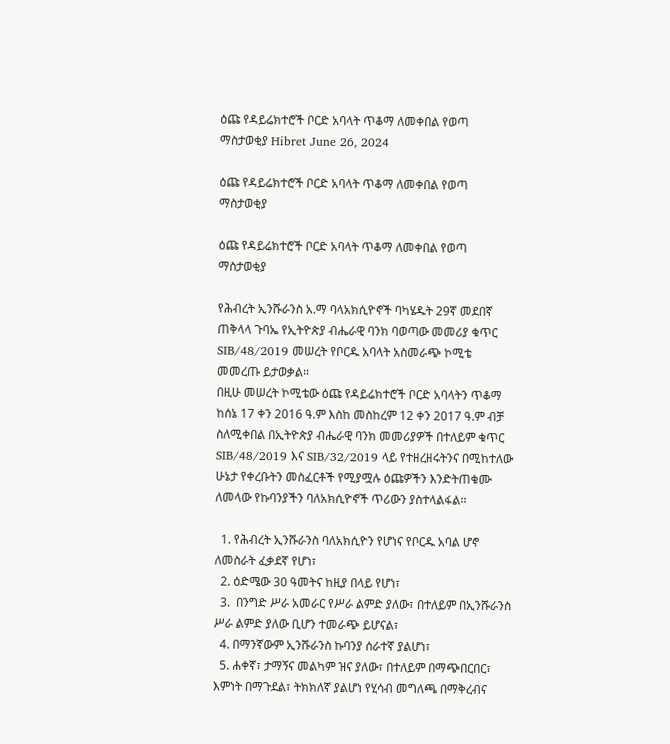ዕጩ የዳይሬክተሮች ቦርድ አባላት ጥቆማ ለመቀበል የወጣ ማስታወቂያ Hibret June 26, 2024

ዕጩ የዳይሬክተሮች ቦርድ አባላት ጥቆማ ለመቀበል የወጣ ማስታወቂያ

ዕጩ የዳይሬክተሮች ቦርድ አባላት ጥቆማ ለመቀበል የወጣ ማስታወቂያ

የሕብረት ኢንሹራንስ አ.ማ ባላአክሲዮኖች ባካሄዱት 29ኛ መደበኛ ጠቅላላ ጉባኤ የኢትዮጵያ ብሔራዊ ባንክ ባወጣው መመሪያ ቁጥር SIB/48/2019 መሠረት የቦርዱ አባላት አስመራጭ ኮሚቴ መመረጡ ይታወቃል፡፡
በዚሁ መሠረት ኮሚቴው ዕጩ የዳይሬክተሮች ቦርድ አባላትን ጥቆማ ከሰኔ 17 ቀን 2016 ዓ.ም እስከ መስከረም 12 ቀን 2017 ዓ.ም ብቻ ስለሚቀበል በኢትዮጵያ ብሔራዊ ባንክ መመሪያዎች በተለይም ቁጥር SIB/48/2019 እና SIB/32/2019 ላይ የተዘረዘሩትንና በሚከተለው ሁኔታ የቀረቡትን መስፈርቶች የሚያሟሉ ዕጩዎችን እንድትጠቁሙ ለመላው የኩባንያችን ባለአክሲዮኖች ጥሪውን ያስተላልፋል፡፡

  1. የሕብረት ኢንሹራንስ ባለአክሲዮን የሆነና የቦርዱ አባል ሆኖ ለመስራት ፈቃደኛ የሆነ፣
  2. ዕድሜው 30 ዓመትና ከዚያ በላይ የሆነ፣
  3.  በንግድ ሥራ አመራር የሥራ ልምድ ያለው፣ በተለይም በኢንሹራንስ ሥራ ልምድ ያለው ቢሆን ተመራጭ ይሆናል፣
  4. በማንኛውም ኢንሹራንስ ኩባንያ ሰራተኛ ያልሆነ፣
  5. ሐቀኛ፣ ታማኝና መልካም ዝና ያለው፣ በተለይም በማጭበርበር፣ እምነት በማጉደል፣ ትክክለኛ ያልሆነ የሂሳብ መግለጫ በማቅረብና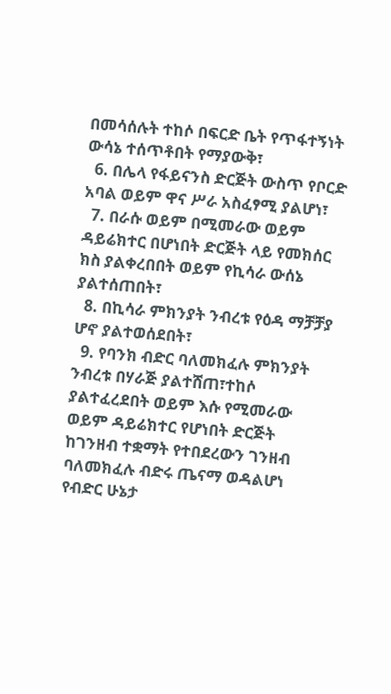በመሳሰሉት ተከሶ በፍርድ ቤት የጥፋተኝነት ውሳኔ ተሰጥቶበት የማያውቅ፣
  6. በሌላ የፋይናንስ ድርጅት ውስጥ የቦርድ አባል ወይም ዋና ሥራ አስፈፃሚ ያልሆነ፣
  7. በራሱ ወይም በሚመራው ወይም ዳይሬክተር በሆነበት ድርጅት ላይ የመክሰር ክስ ያልቀረበበት ወይም የኪሳራ ውሰኔ ያልተሰጠበት፣
  8. በኪሳራ ምክንያት ንብረቱ የዕዳ ማቻቻያ ሆኖ ያልተወሰደበት፣
  9. የባንክ ብድር ባለመክፈሉ ምክንያት ንብረቱ በሃራጅ ያልተሸጠ፣ተከሶ ያልተፈረደበት ወይም እሱ የሚመራው ወይም ዳይሬክተር የሆነበት ድርጅት ከገንዘብ ተቋማት የተበደረውን ገንዘብ ባለመክፈሉ ብድሩ ጤናማ ወዳልሆነ የብድር ሁኔታ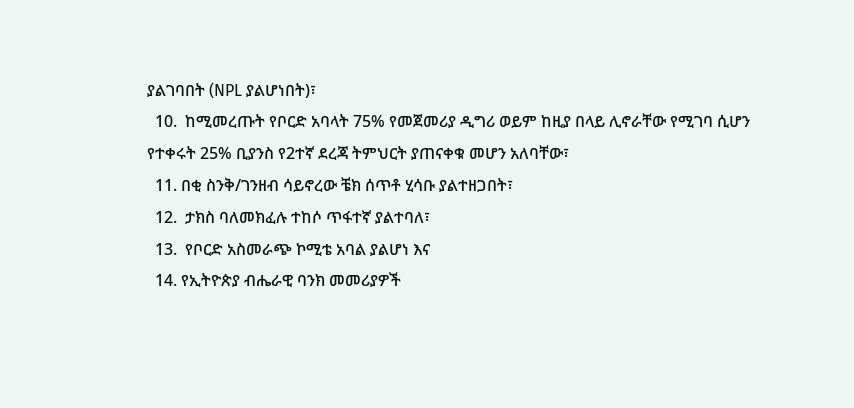ያልገባበት (NPL ያልሆነበት)፣
  10.  ከሚመረጡት የቦርድ አባላት 75% የመጀመሪያ ዲግሪ ወይም ከዚያ በላይ ሊኖራቸው የሚገባ ሲሆን የተቀሩት 25% ቢያንስ የ2ተኛ ደረጃ ትምህርት ያጠናቀቁ መሆን አለባቸው፣
  11. በቂ ስንቅ/ገንዘብ ሳይኖረው ቼክ ሰጥቶ ሂሳቡ ያልተዘጋበት፣
  12.  ታክስ ባለመክፈሉ ተከሶ ጥፋተኛ ያልተባለ፣
  13.  የቦርድ አስመራጭ ኮሚቴ አባል ያልሆነ እና
  14. የኢትዮጵያ ብሔራዊ ባንክ መመሪያዎች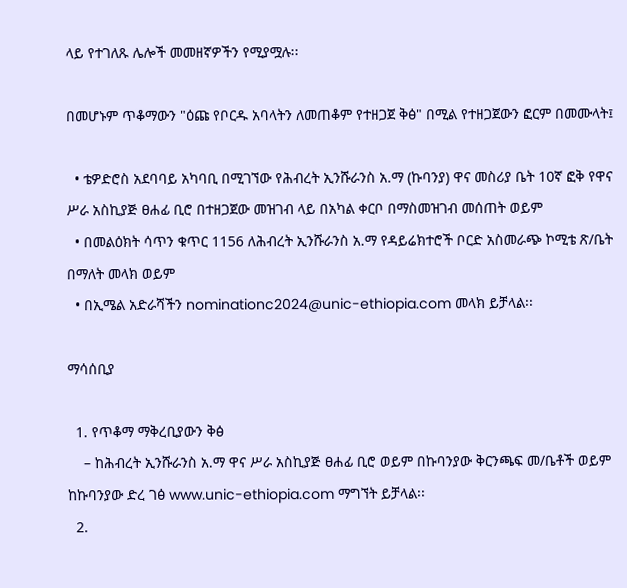ላይ የተገለጹ ሌሎች መመዘኛዎችን የሚያሟሉ፡፡

በመሆኑም ጥቆማውን "ዕጩ የቦርዱ አባላትን ለመጠቆም የተዘጋጀ ቅፅ" በሚል የተዘጋጀውን ፎርም በመሙላት፤

  • ቴዎድሮስ አደባባይ አካባቢ በሚገኘው የሕብረት ኢንሹራንስ አ.ማ (ኩባንያ) ዋና መስሪያ ቤት 10ኛ ፎቅ የዋና ሥራ አስኪያጅ ፀሐፊ ቢሮ በተዘጋጀው መዝገብ ላይ በአካል ቀርቦ በማስመዝገብ መሰጠት ወይም
  • በመልዕክት ሳጥን ቁጥር 1156 ለሕብረት ኢንሹራንስ አ.ማ የዳይሬክተሮች ቦርድ አስመራጭ ኮሚቴ ጽ/ቤት በማለት መላክ ወይም
  • በኢሜል አድራሻችን nominationc2024@unic-ethiopia.com መላክ ይቻላል፡፡

ማሳሰቢያ

  1. የጥቆማ ማቅረቢያውን ቅፅ
    – ከሕብረት ኢንሹራንስ አ.ማ ዋና ሥራ አስኪያጅ ፀሐፊ ቢሮ ወይም በኩባንያው ቅርንጫፍ መ/ቤቶች ወይም ከኩባንያው ድረ ገፅ www.unic-ethiopia.com ማግኘት ይቻላል፡፡
  2.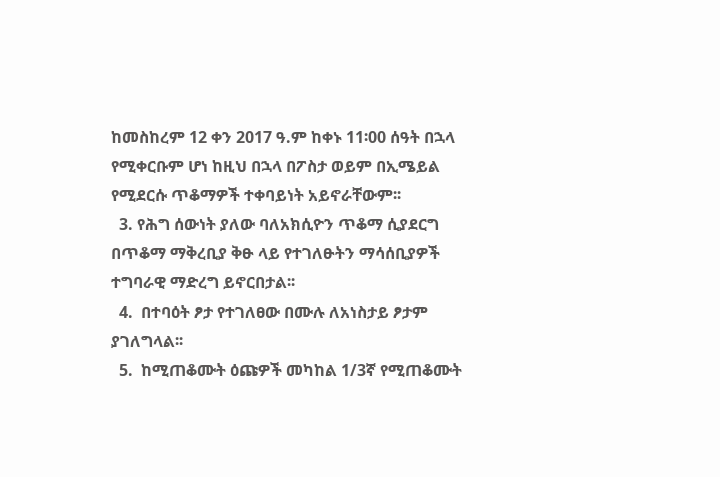ከመስከረም 12 ቀን 2017 ዓ.ም ከቀኑ 11፡00 ሰዓት በኋላ የሚቀርቡም ሆነ ከዚህ በኋላ በፖስታ ወይም በኢሜይል የሚደርሱ ጥቆማዎች ተቀባይነት አይኖራቸውም፡፡
  3. የሕግ ሰውነት ያለው ባለአክሲዮን ጥቆማ ሲያደርግ በጥቆማ ማቅረቢያ ቅፁ ላይ የተገለፁትን ማሳሰቢያዎች ተግባራዊ ማድረግ ይኖርበታል፡፡
  4.  በተባዕት ፆታ የተገለፀው በሙሉ ለአነስታይ ፆታም ያገለግላል፡፡
  5.  ከሚጠቆሙት ዕጩዎች መካከል 1/3ኛ የሚጠቆሙት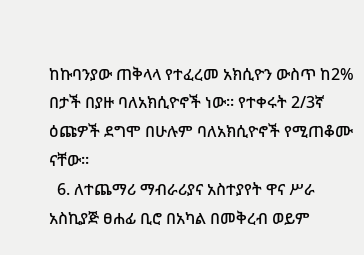ከኩባንያው ጠቅላላ የተፈረመ አክሲዮን ውስጥ ከ2% በታች በያዙ ባለአክሲዮኖች ነው፡፡ የተቀሩት 2/3ኛ ዕጩዎች ደግሞ በሁሉም ባለአክሲዮኖች የሚጠቆሙ ናቸው፡፡
  6. ለተጨማሪ ማብራሪያና አስተያየት ዋና ሥራ አስኪያጅ ፀሐፊ ቢሮ በአካል በመቅረብ ወይም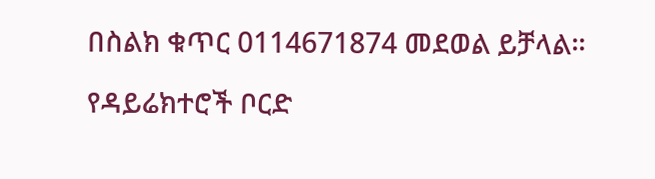በስልክ ቁጥር 0114671874 መደወል ይቻላል፡፡

የዳይሬክተሮች ቦርድ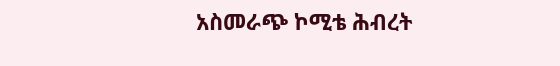አስመራጭ ኮሚቴ ሕብረት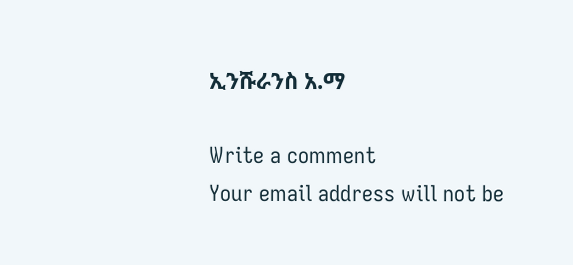ኢንሹራንስ አ.ማ

Write a comment
Your email address will not be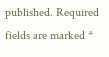published. Required fields are marked *